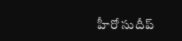హీరో సుదీప్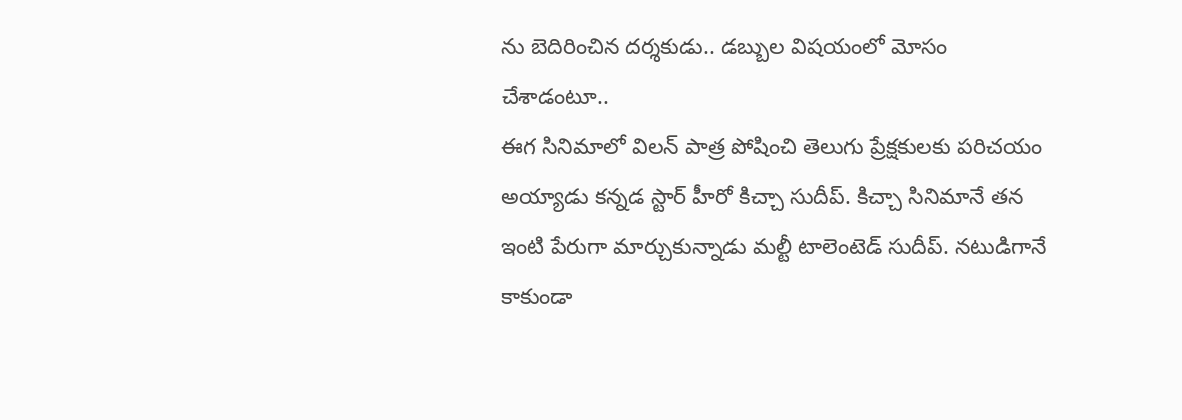ను బెదిరించిన దర్శకుడు.. డబ్బుల విషయంలో మోసం చేశాడంటూ..
ఈగ సినిమాలో విలన్ పాత్ర పోషించి తెలుగు ప్రేక్షకులకు పరిచయం అయ్యాడు కన్నడ స్టార్ హీరో కిచ్చా సుదీప్. కిచ్చా సినిమానే తన ఇంటి పేరుగా మార్చుకున్నాడు మల్టీ టాలెంటెడ్ సుదీప్. నటుడిగానే కాకుండా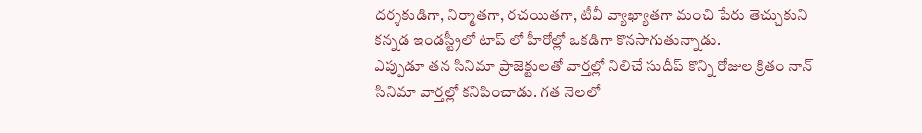దర్శకుడిగా, నిర్మాతగా, రచయితగా, టీవీ వ్యాఖ్యాతగా మంచి పేరు తెచ్చుకుని కన్నడ ఇండస్ట్రీలో టాప్ లో హీరోల్లో ఒకడిగా కొనసాగుతున్నాడు.
ఎప్పుడూ తన సినిమా ప్రాజెక్టులతో వార్తల్లో నిలిచే సుదీప్ కొన్ని రోజుల క్రితం నాన్ సినిమా వార్తల్లో కనిపించాడు. గత నెలలో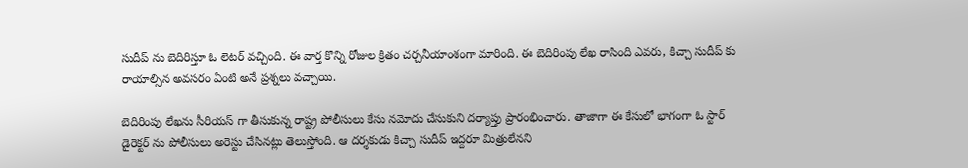సుదీప్ ను బెదిరిస్తూ ఓ లెటర్ వచ్చింది. ఈ వార్త కొన్ని రోజుల క్రితం చర్చనీయాంశంగా మారింది. ఈ బెదిరింపు లేఖ రాసింది ఎవరు, కిచ్చా సుదీప్ కు రాయాల్సిన అవసరం ఏంటి అనే ప్రశ్నలు వచ్చాయి.

బెదిరింపు లేఖను సీరియస్ గా తీసుకున్న రాష్ట్ర పోలీసులు కేసు నమోదు చేసుకుని దర్యాప్తు ప్రారంభించారు. తాజాగా ఈ కేసులో భాగంగా ఓ స్టార్ డైరెక్టర్ ను పోలీసులు అరెస్టు చేసినట్లు తెలుస్తోంది. ఆ దర్శకుడు కిచ్చా సుదీప్ ఇద్దరూ మిత్రులేనని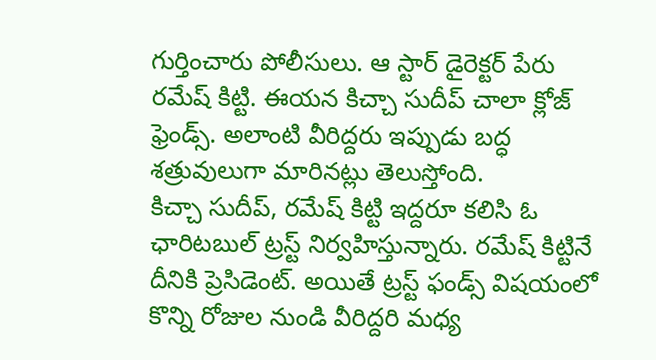గుర్తించారు పోలీసులు. ఆ స్టార్ డైరెక్టర్ పేరు రమేష్ కిట్టి. ఈయన కిచ్చా సుదీప్ చాలా క్లోజ్ ఫ్రెండ్స్. అలాంటి వీరిద్దరు ఇప్పుడు బద్ధ శత్రువులుగా మారినట్లు తెలుస్తోంది.
కిచ్చా సుదీప్, రమేష్ కిట్టి ఇద్దరూ కలిసి ఓ ఛారిటబుల్ ట్రస్ట్ నిర్వహిస్తున్నారు. రమేష్ కిట్టినే దీనికి ప్రెసిడెంట్. అయితే ట్రస్ట్ ఫండ్స్ విషయంలో కొన్ని రోజుల నుండి వీరిద్దరి మధ్య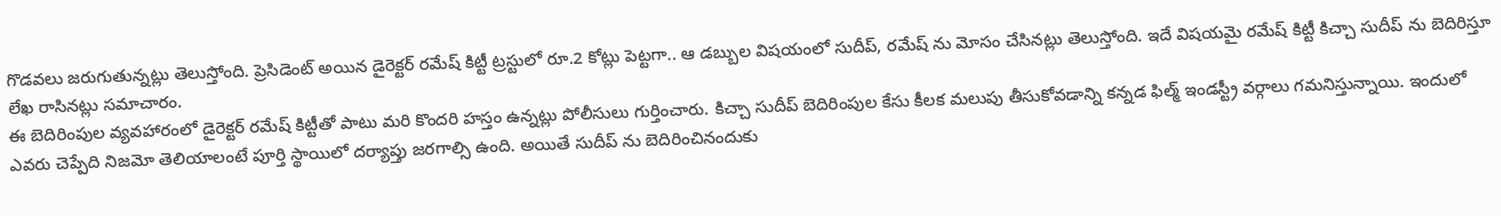గొడవలు జరుగుతున్నట్లు తెలుస్తోంది. ప్రెసిడెంట్ అయిన డైరెక్టర్ రమేష్ కిట్టీ ట్రస్టులో రూ.2 కోట్లు పెట్టగా.. ఆ డబ్బుల విషయంలో సుదీప్, రమేష్ ను మోసం చేసినట్లు తెలుస్తోంది. ఇదే విషయమై రమేష్ కిట్టీ కిచ్చా సుదీప్ ను బెదిరిస్తూ లేఖ రాసినట్లు సమాచారం.
ఈ బెదిరింపుల వ్యవహారంలో డైరెక్టర్ రమేష్ కిట్టీతో పాటు మరి కొందరి హస్తం ఉన్నట్లు పోలీసులు గుర్తించారు. కిచ్చా సుదీప్ బెదిరింపుల కేసు కీలక మలుపు తీసుకోవడాన్ని కన్నడ ఫిల్మ్ ఇండస్ట్రీ వర్గాలు గమనిస్తున్నాయి. ఇందులో ఎవరు చెప్పేది నిజమో తెలియాలంటే పూర్తి స్థాయిలో దర్యాప్తు జరగాల్సి ఉంది. అయితే సుదీప్ ను బెదిరించినందుకు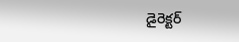డైరెక్టర్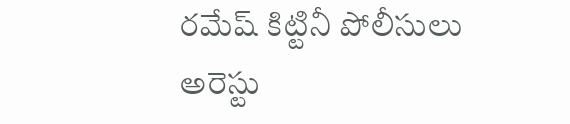రమేష్ కిట్టినీ పోలీసులు అరెస్టు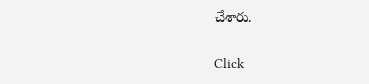చేశారు.


Click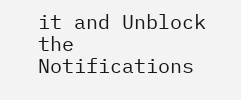it and Unblock the Notifications